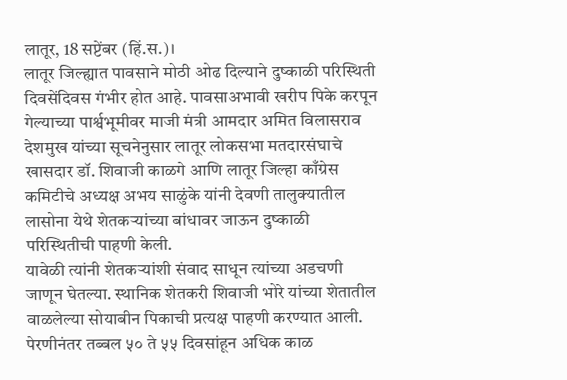लातूर, 18 सप्टेंबर (हिं.स.)।
लातूर जिल्ह्यात पावसाने मोठी ओढ दिल्याने दुष्काळी परिस्थिती दिवसेंदिवस गंभीर होत आहे. पावसाअभावी खरीप पिके करपून गेल्याच्या पार्श्वभूमीवर माजी मंत्री आमदार अमित विलासराव देशमुख यांच्या सूचनेनुसार लातूर लोकसभा मतदारसंघाचे खासदार डॉ. शिवाजी काळगे आणि लातूर जिल्हा काँग्रेस कमिटीचे अध्यक्ष अभय साळुंके यांनी देवणी तालुक्यातील लासोना येथे शेतकऱ्यांच्या बांधावर जाऊन दुष्काळी परिस्थितीची पाहणी केली.
यावेळी त्यांनी शेतकऱ्यांशी संवाद साधून त्यांच्या अडचणी जाणून घेतल्या. स्थानिक शेतकरी शिवाजी भोरे यांच्या शेतातील वाळलेल्या सोयाबीन पिकाची प्रत्यक्ष पाहणी करण्यात आली. पेरणीनंतर तब्बल ५० ते ५५ दिवसांहून अधिक काळ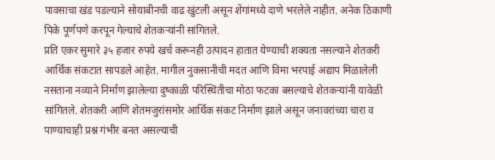पावसाचा खंड पडल्याने सोयाबीनची वाढ खुंटली असून शेंगांमध्ये दाणे भरलेले नाहीत. अनेक ठिकाणी पिके पूर्णपणे करपून गेल्याचे शेतकऱ्यांनी सांगितले.
प्रति एकर सुमारे ३५ हजार रुपये खर्च करूनही उत्पादन हातात येण्याची शक्यता नसल्याने शेतकरी आर्थिक संकटात सापडले आहेत. मागील नुकसानीची मदत आणि विमा भरपाई अद्याप मिळालेली नसताना नव्याने निर्माण झालेल्या दुष्काळी परिस्थितीचा मोठा फटका बसल्याचे शेतकऱ्यांनी यावेळी सांगितले. शेतकरी आणि शेतमजुरांसमोर आर्थिक संकट निर्माण झाले असून जनावरांच्या चारा व पाण्याचाही प्रश्न गंभीर बनत असल्याची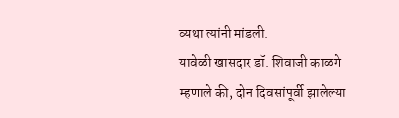व्यथा त्यांनी मांडली.
यावेळी खासदार डॉ. शिवाजी काळगे म्हणाले की, दोन दिवसांपूर्वी झालेल्या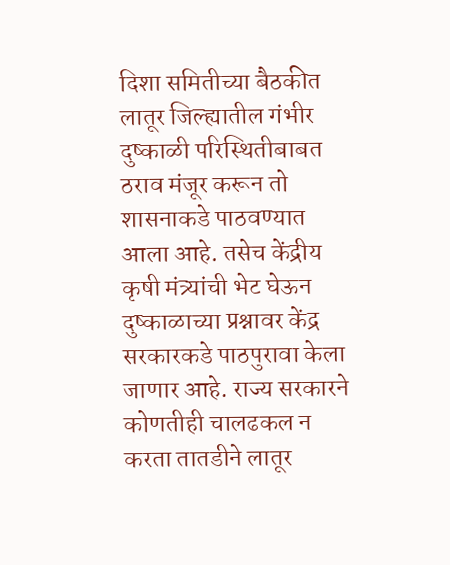दिशा समितीच्या बैठकीत लातूर जिल्ह्यातील गंभीर दुष्काळी परिस्थितीबाबत ठराव मंजूर करून तो शासनाकडे पाठवण्यात आला आहे. तसेच केंद्रीय कृषी मंत्र्यांची भेट घेऊन दुष्काळाच्या प्रश्नावर केंद्र सरकारकडे पाठपुरावा केला जाणार आहे. राज्य सरकारने कोणतीही चालढकल न करता तातडीने लातूर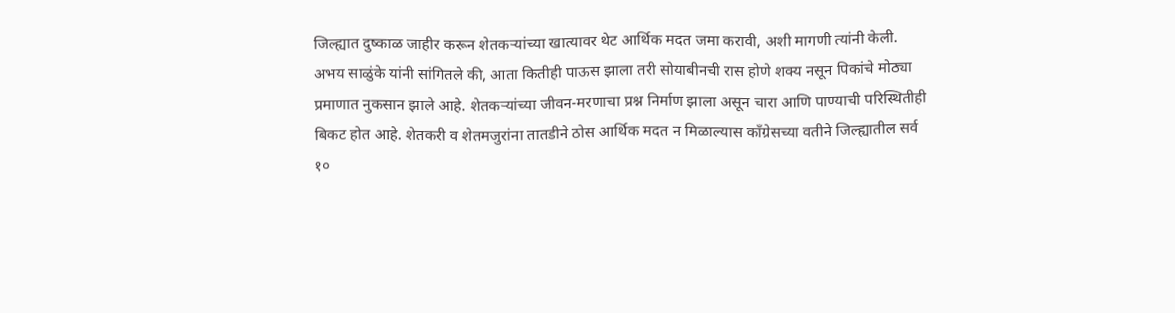जिल्ह्यात दुष्काळ जाहीर करून शेतकऱ्यांच्या खात्यावर थेट आर्थिक मदत जमा करावी, अशी मागणी त्यांनी केली.
अभय साळुंके यांनी सांगितले की, आता कितीही पाऊस झाला तरी सोयाबीनची रास होणे शक्य नसून पिकांचे मोठ्या प्रमाणात नुकसान झाले आहे. शेतकऱ्यांच्या जीवन-मरणाचा प्रश्न निर्माण झाला असून चारा आणि पाण्याची परिस्थितीही बिकट होत आहे. शेतकरी व शेतमजुरांना तातडीने ठोस आर्थिक मदत न मिळाल्यास काँग्रेसच्या वतीने जिल्ह्यातील सर्व १०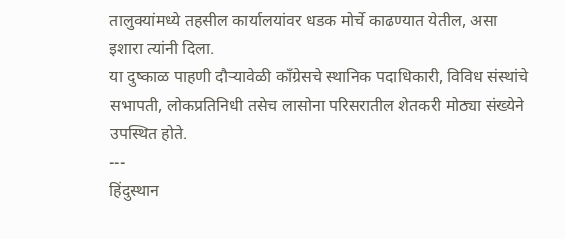तालुक्यांमध्ये तहसील कार्यालयांवर धडक मोर्चे काढण्यात येतील, असा इशारा त्यांनी दिला.
या दुष्काळ पाहणी दौऱ्यावेळी काँग्रेसचे स्थानिक पदाधिकारी, विविध संस्थांचे सभापती, लोकप्रतिनिधी तसेच लासोना परिसरातील शेतकरी मोठ्या संख्येने उपस्थित होते.
---
हिंदुस्थान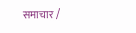समाचार /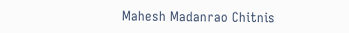Mahesh Madanrao Chitnis